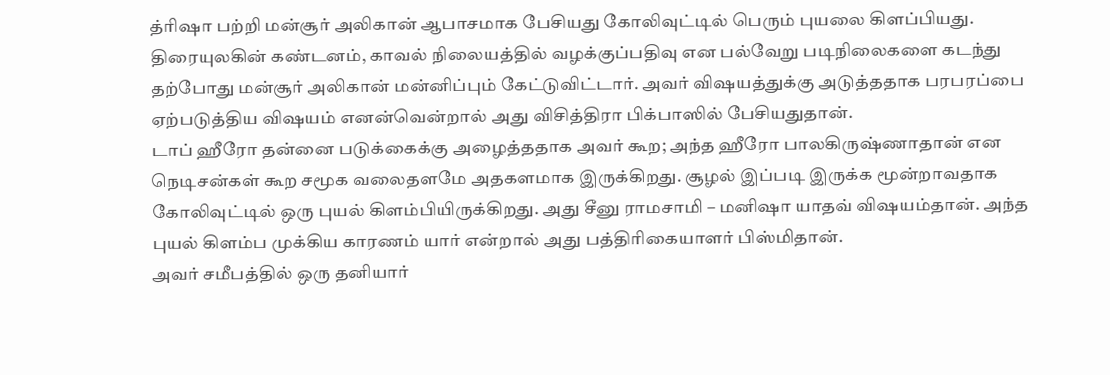த்ரிஷா பற்றி மன்சூர் அலிகான் ஆபாசமாக பேசியது கோலிவுட்டில் பெரும் புயலை கிளப்பியது. திரையுலகின் கண்டனம், காவல் நிலையத்தில் வழக்குப்பதிவு என பல்வேறு படிநிலைகளை கடந்து தற்போது மன்சூர் அலிகான் மன்னிப்பும் கேட்டுவிட்டார். அவர் விஷயத்துக்கு அடுத்ததாக பரபரப்பை ஏற்படுத்திய விஷயம் எனன்வென்றால் அது விசித்திரா பிக்பாஸில் பேசியதுதான்.
டாப் ஹீரோ தன்னை படுக்கைக்கு அழைத்ததாக அவர் கூற; அந்த ஹீரோ பாலகிருஷ்ணாதான் என நெடிசன்கள் கூற சமூக வலைதளமே அதகளமாக இருக்கிறது. சூழல் இப்படி இருக்க மூன்றாவதாக கோலிவுட்டில் ஒரு புயல் கிளம்பியிருக்கிறது. அது சீனு ராமசாமி – மனிஷா யாதவ் விஷயம்தான். அந்த புயல் கிளம்ப முக்கிய காரணம் யார் என்றால் அது பத்திரிகையாளர் பிஸ்மிதான்.
அவர் சமீபத்தில் ஒரு தனியார்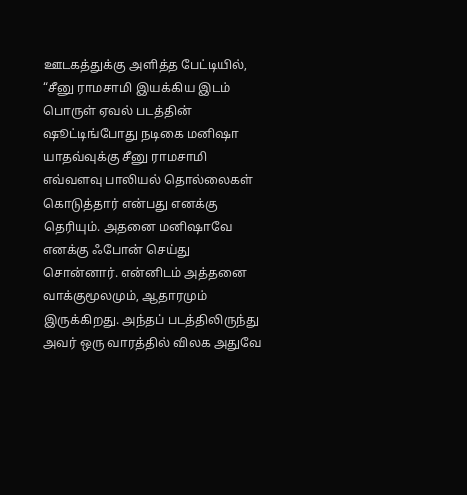ஊடகத்துக்கு அளித்த பேட்டியில், “சீனு ராமசாமி இயக்கிய இடம் பொருள் ஏவல் படத்தின் ஷூட்டிங்போது நடிகை மனிஷா யாதவ்வுக்கு சீனு ராமசாமி எவ்வளவு பாலியல் தொல்லைகள் கொடுத்தார் என்பது எனக்கு தெரியும். அதனை மனிஷாவே எனக்கு ஃபோன் செய்து சொன்னார். என்னிடம் அத்தனை வாக்குமூலமும், ஆதாரமும் இருக்கிறது. அந்தப் படத்திலிருந்து அவர் ஒரு வாரத்தில் விலக அதுவே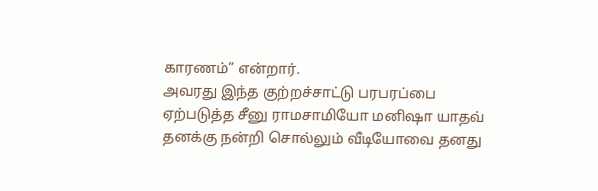காரணம்” என்றார்.
அவரது இந்த குற்றச்சாட்டு பரபரப்பை ஏற்படுத்த சீனு ராமசாமியோ மனிஷா யாதவ் தனக்கு நன்றி சொல்லும் வீடியோவை தனது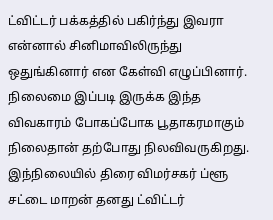ட்விட்டர் பக்கத்தில் பகிர்ந்து இவரா என்னால் சினிமாவிலிருந்து ஒதுங்கினார் என கேள்வி எழுப்பினார். நிலைமை இப்படி இருக்க இந்த விவகாரம் போகப்போக பூதாகரமாகும் நிலைதான் தற்போது நிலவிவருகிறது.
இந்நிலையில் திரை விமர்சகர் ப்ளூ சட்டை மாறன் தனது ட்விட்டர்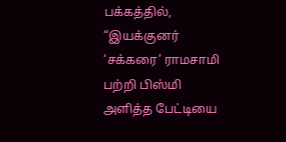பக்கத்தில், “இயக்குனர் ‘சக்கரை’ ராமசாமி பற்றி பிஸ்மி அளித்த பேட்டியை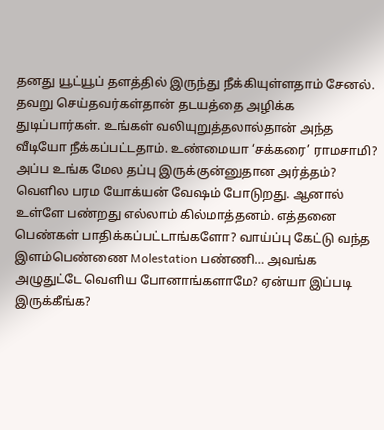தனது யூட்யூப் தளத்தில் இருந்து நீக்கியுள்ளதாம் சேனல். தவறு செய்தவர்கள்தான் தடயத்தை அழிக்க துடிப்பார்கள். உங்கள் வலியுறுத்தலால்தான் அந்த வீடியோ நீக்கப்பட்டதாம். உண்மையா ‘சக்கரை’ ராமசாமி? அப்ப உங்க மேல தப்பு இருக்குன்னுதான அர்த்தம்?
வெளில பரம யோக்யன் வேஷம் போடுறது. ஆனால் உள்ளே பண்றது எல்லாம் கில்மாத்தனம். எத்தனை பெண்கள் பாதிக்கப்பட்டாங்களோ? வாய்ப்பு கேட்டு வந்த இளம்பெண்ணை Molestation பண்ணி… அவங்க அழுதுட்டே வெளிய போனாங்களாமே? ஏன்யா இப்படி இருக்கீங்க?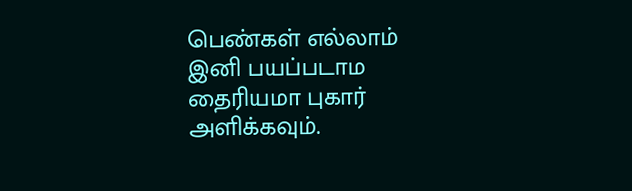பெண்கள் எல்லாம் இனி பயப்படாம தைரியமா புகார் அளிக்கவும்.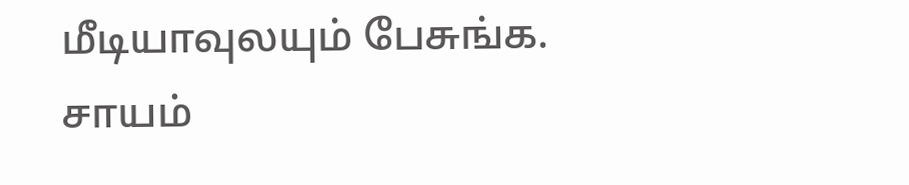மீடியாவுலயும் பேசுங்க. சாயம்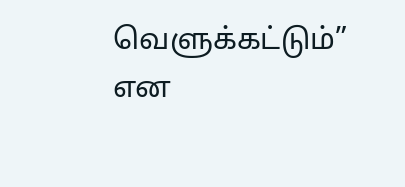வெளுக்கட்டும்” என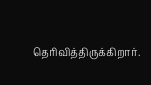தெரிவித்திருக்கிறார்.